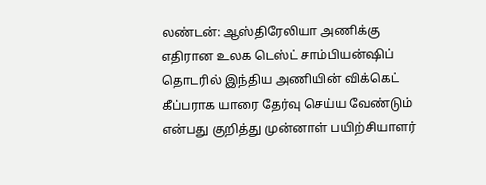லண்டன்: ஆஸ்திரேலியா அணிக்கு எதிரான உலக டெஸ்ட் சாம்பியன்ஷிப் தொடரில் இந்திய அணியின் விக்கெட் கீப்பராக யாரை தேர்வு செய்ய வேண்டும் என்பது குறித்து முன்னாள் பயிற்சியாளர்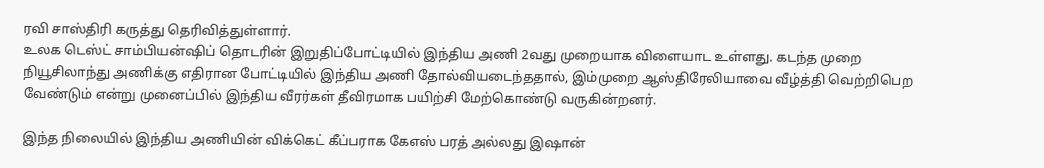ரவி சாஸ்திரி கருத்து தெரிவித்துள்ளார்.
உலக டெஸ்ட் சாம்பியன்ஷிப் தொடரின் இறுதிப்போட்டியில் இந்திய அணி 2வது முறையாக விளையாட உள்ளது. கடந்த முறை நியூசிலாந்து அணிக்கு எதிரான போட்டியில் இந்திய அணி தோல்வியடைந்ததால், இம்முறை ஆஸ்திரேலியாவை வீழ்த்தி வெற்றிபெற வேண்டும் என்று முனைப்பில் இந்திய வீரர்கள் தீவிரமாக பயிற்சி மேற்கொண்டு வருகின்றனர்.

இந்த நிலையில் இந்திய அணியின் விக்கெட் கீப்பராக கேஎஸ் பரத் அல்லது இஷான்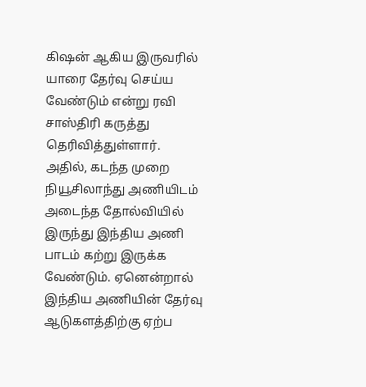கிஷன் ஆகிய இருவரில் யாரை தேர்வு செய்ய வேண்டும் என்று ரவி சாஸ்திரி கருத்து தெரிவித்துள்ளார். அதில், கடந்த முறை நியூசிலாந்து அணியிடம் அடைந்த தோல்வியில் இருந்து இந்திய அணி பாடம் கற்று இருக்க வேண்டும். ஏனென்றால் இந்திய அணியின் தேர்வு ஆடுகளத்திற்கு ஏற்ப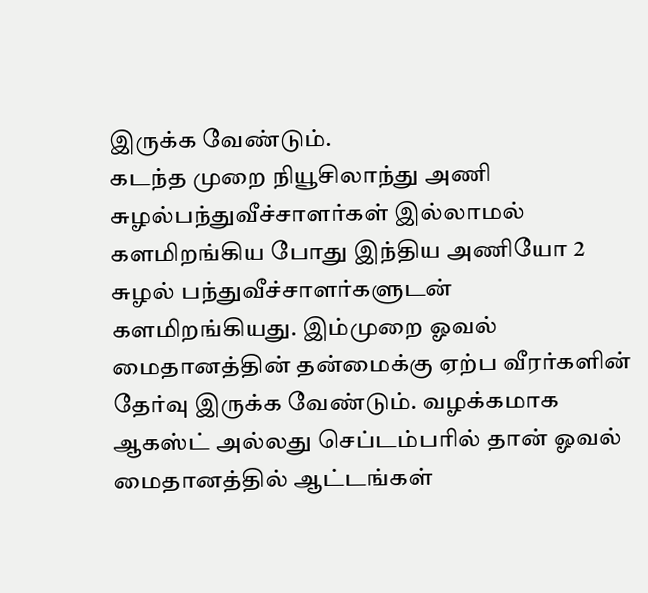இருக்க வேண்டும்.
கடந்த முறை நியூசிலாந்து அணி சுழல்பந்துவீச்சாளர்கள் இல்லாமல் களமிறங்கிய போது இந்திய அணியோ 2 சுழல் பந்துவீச்சாளர்களுடன் களமிறங்கியது. இம்முறை ஓவல் மைதானத்தின் தன்மைக்கு ஏற்ப வீரர்களின் தேர்வு இருக்க வேண்டும். வழக்கமாக ஆகஸ்ட் அல்லது செப்டம்பரில் தான் ஓவல் மைதானத்தில் ஆட்டங்கள்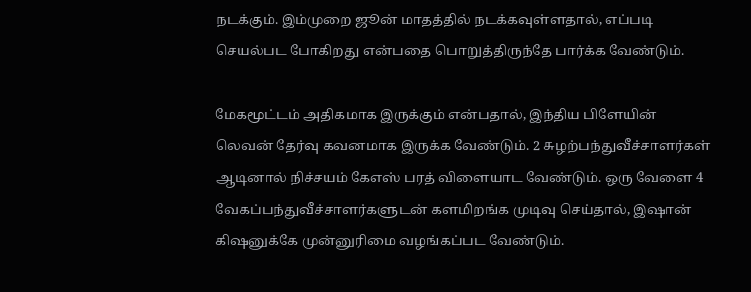நடக்கும். இம்முறை ஜூன் மாதத்தில் நடக்கவுள்ளதால், எப்படி செயல்பட போகிறது என்பதை பொறுத்திருந்தே பார்க்க வேண்டும்.

மேகமூட்டம் அதிகமாக இருக்கும் என்பதால், இந்திய பிளேயின் லெவன் தேர்வு கவனமாக இருக்க வேண்டும். 2 சுழற்பந்துவீச்சாளர்கள் ஆடினால் நிச்சயம் கேஎஸ் பரத் விளையாட வேண்டும். ஒரு வேளை 4 வேகப்பந்துவீச்சாளர்களுடன் களமிறங்க முடிவு செய்தால், இஷான் கிஷனுக்கே முன்னுரிமை வழங்கப்பட வேண்டும்.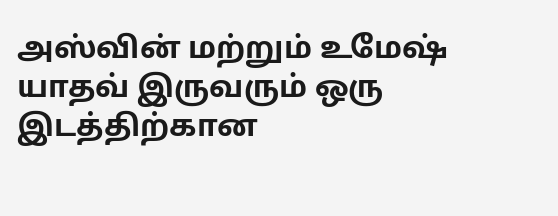அஸ்வின் மற்றும் உமேஷ் யாதவ் இருவரும் ஒரு இடத்திற்கான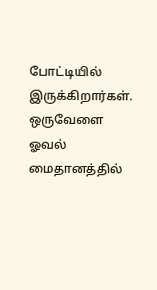போட்டியில் இருக்கிறார்கள்.
ஒருவேளை ஓவல் மைதானத்தில்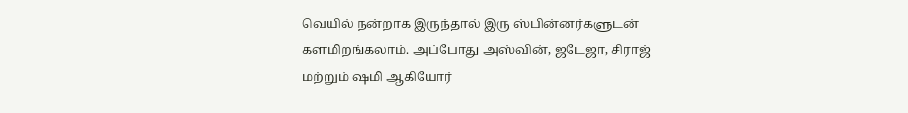வெயில் நன்றாக இருந்தால் இரு ஸ்பின்னர்களுடன் களமிறங்கலாம். அப்போது அஸ்வின், ஜடேஜா, சிராஜ் மற்றும் ஷமி ஆகியோர்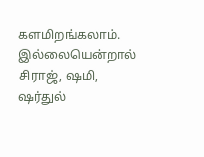களமிறங்கலாம். இல்லையென்றால் சிராஜ், ஷமி, ஷர்துல்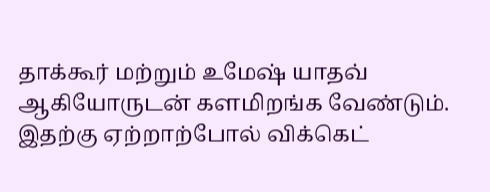தாக்கூர் மற்றும் உமேஷ் யாதவ் ஆகியோருடன் களமிறங்க வேண்டும். இதற்கு ஏற்றாற்போல் விக்கெட்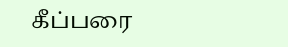கீப்பரை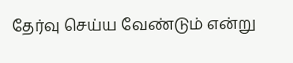தேர்வு செய்ய வேண்டும் என்று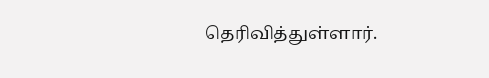தெரிவித்துள்ளார்.